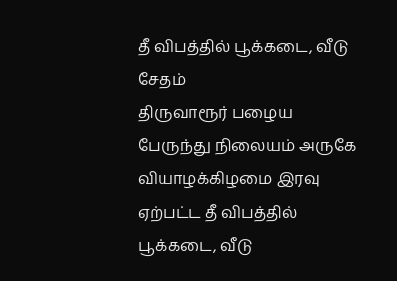தீ விபத்தில் பூக்கடை, வீடு சேதம்
திருவாரூர் பழைய பேருந்து நிலையம் அருகே வியாழக்கிழமை இரவு ஏற்பட்ட தீ விபத்தில் பூக்கடை, வீடு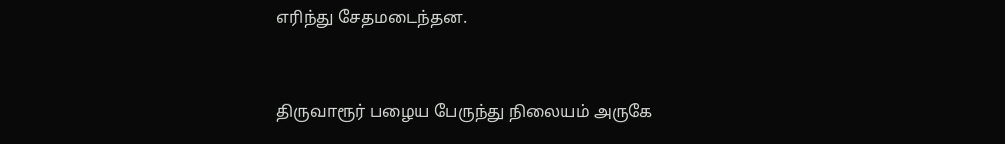எரிந்து சேதமடைந்தன.


திருவாரூர் பழைய பேருந்து நிலையம் அருகே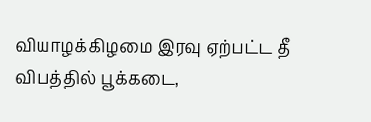வியாழக்கிழமை இரவு ஏற்பட்ட தீ விபத்தில் பூக்கடை,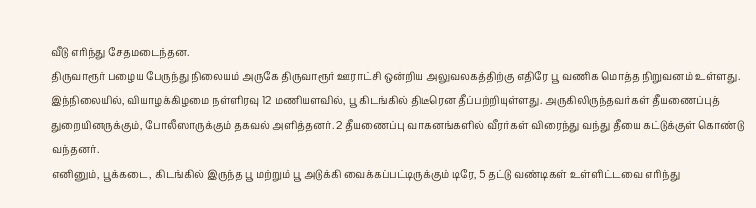வீடு எரிந்து சேதமடைந்தன.
திருவாரூர் பழைய பேருந்து நிலையம் அருகே திருவாரூர் ஊராட்சி ஒன்றிய அலுவலகத்திற்கு எதிரே பூ வணிக மொத்த நிறுவனம் உள்ளது.
இந்நிலையில், வியாழக்கிழமை நள்ளிரவு 12 மணியளவில், பூ கிடங்கில் திடீரென தீப்பற்றியுள்ளது. அருகிலிருந்தவர்கள் தீயணைப்புத் துறையினருக்கும், போலீஸாருக்கும் தகவல் அளித்தனர். 2 தீயணைப்பு வாகனங்களில் வீரர்கள் விரைந்து வந்து தீயை கட்டுக்குள் கொண்டு வந்தனர்.
எனினும், பூக்கடை, கிடங்கில் இருந்த பூ மற்றும் பூ அடுக்கி வைக்கப்பட்டிருக்கும் டிரே, 5 தட்டு வண்டிகள் உள்ளிட்டவை எரிந்து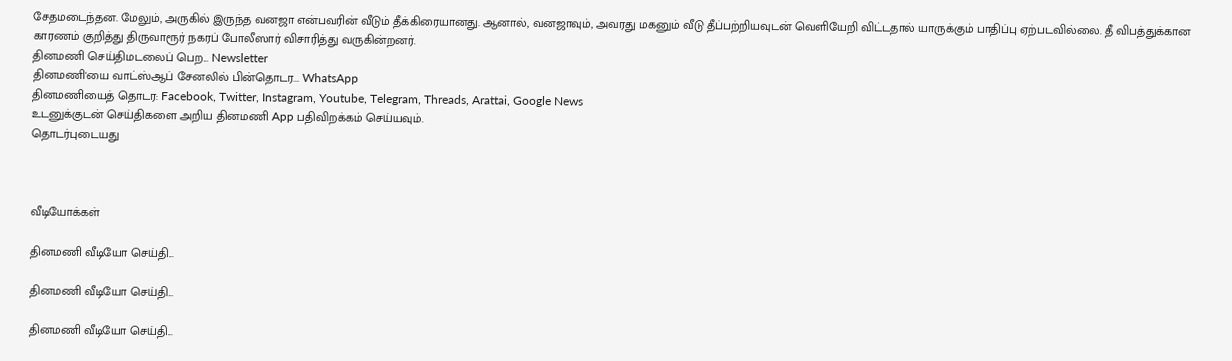சேதமடைந்தன. மேலும், அருகில் இருந்த வனஜா என்பவரின் வீடும் தீக்கிரையானது. ஆனால், வனஜாவும், அவரது மகனும் வீடு தீப்பற்றியவுடன் வெளியேறி விட்டதால் யாருக்கும் பாதிப்பு ஏற்படவில்லை. தீ விபத்துக்கான காரணம் குறித்து திருவாரூர் நகரப் போலீஸார் விசாரித்து வருகின்றனர்.
தினமணி செய்திமடலைப் பெற... Newsletter
தினமணி'யை வாட்ஸ்ஆப் சேனலில் பின்தொடர... WhatsApp
தினமணியைத் தொடர: Facebook, Twitter, Instagram, Youtube, Telegram, Threads, Arattai, Google News
உடனுக்குடன் செய்திகளை அறிய தினமணி App பதிவிறக்கம் செய்யவும்.
தொடர்புடையது



வீடியோக்கள்

தினமணி வீடியோ செய்தி...

தினமணி வீடியோ செய்தி...

தினமணி வீடியோ செய்தி...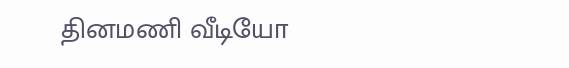தினமணி வீடியோ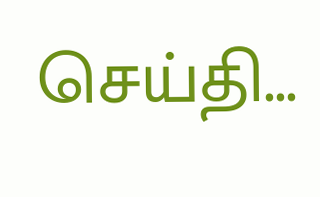செய்தி...